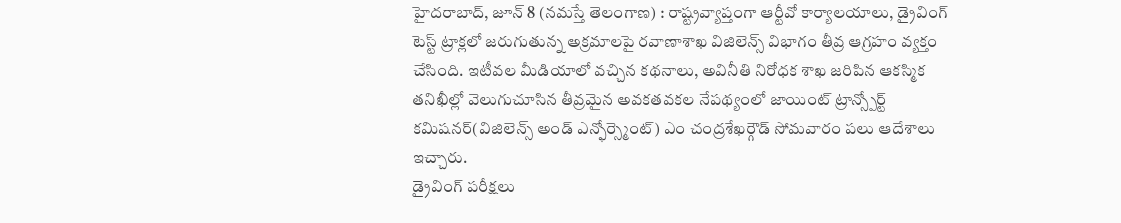హైదరాబాద్, జూన్ 8 (నమస్తే తెలంగాణ) : రాష్ట్రవ్యాప్తంగా ఆర్టీవో కార్యాలయాలు, డ్రైవింగ్ టెస్ట్ ట్రాక్లలో జరుగుతున్న అక్రమాలపై రవాణాశాఖ విజిలెన్స్ విభాగం తీవ్ర ఆగ్రహం వ్యక్తం చేసింది. ఇటీవల మీడియాలో వచ్చిన కథనాలు, అవినీతి నిరోధక శాఖ జరిపిన ఆకస్మిక తనిఖీల్లో వెలుగుచూసిన తీవ్రమైన అవకతవకల నేపథ్యంలో జాయింట్ ట్రాన్స్పోర్ట్ కమిషనర్(విజిలెన్స్ అండ్ ఎన్ఫోర్స్మెంట్) ఎం చంద్రశేఖర్గౌడ్ సోమవారం పలు ఆదేశాలు ఇచ్చారు.
డ్రైవింగ్ పరీక్షలు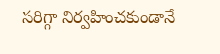సరిగ్గా నిర్వహించకుండానే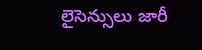లైసెన్సులు జారీ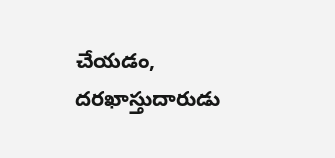చేయడం, దరఖాస్తుదారుడు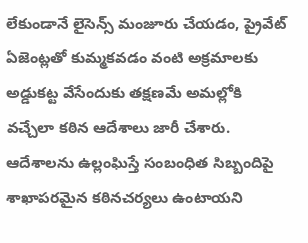లేకుండానే లైసెన్స్ మంజూరు చేయడం, ప్రైవేట్ ఏజెంట్లతో కుమ్మకవడం వంటి అక్రమాలకు అడ్డుకట్ట వేసేందుకు తక్షణమే అమల్లోకి వచ్చేలా కఠిన ఆదేశాలు జారీ చేశారు. ఆదేశాలను ఉల్లంఘిస్తే సంబంధిత సిబ్బందిపై శాఖాపరమైన కఠినచర్యలు ఉంటాయని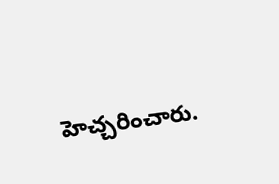హెచ్చరించారు.